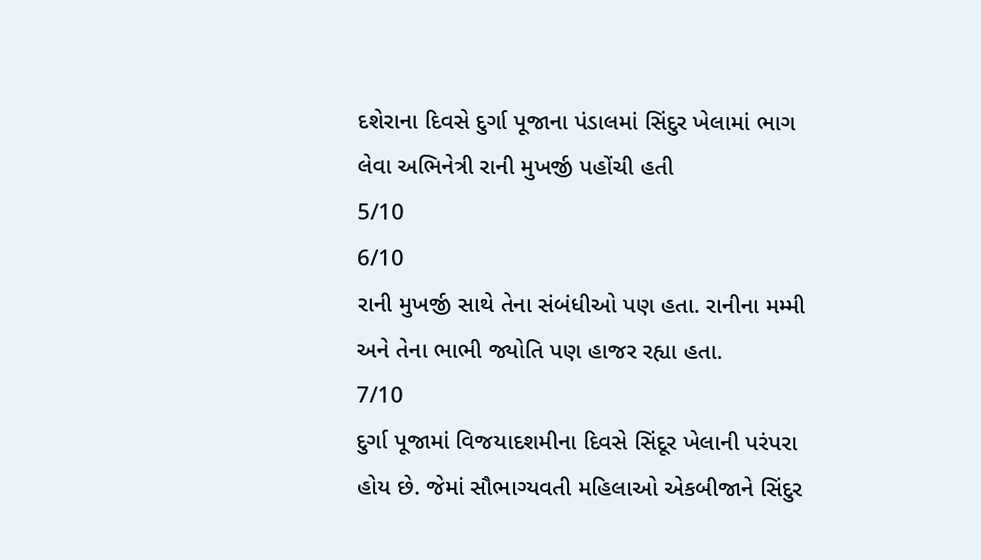દશેરાના દિવસે દુર્ગા પૂજાના પંડાલમાં સિંદુર ખેલામાં ભાગ લેવા અભિનેત્રી રાની મુખર્જી પહોંચી હતી
5/10
6/10
રાની મુખર્જી સાથે તેના સંબંધીઓ પણ હતા. રાનીના મમ્મી અને તેના ભાભી જ્યોતિ પણ હાજર રહ્યા હતા.
7/10
દુર્ગા પૂજામાં વિજયાદશમીના દિવસે સિંદૂર ખેલાની પરંપરા હોય છે. જેમાં સૌભાગ્યવતી મહિલાઓ એકબીજાને સિંદુર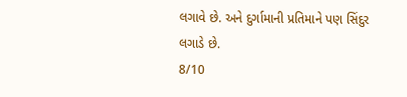લગાવે છે. અને દુર્ગામાની પ્રતિમાને પણ સિંદુર લગાડે છે.
8/10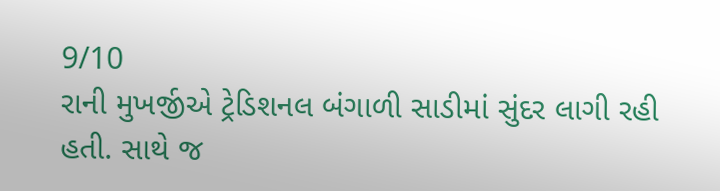9/10
રાની મુખર્જીએ ટ્રેડિશનલ બંગાળી સાડીમાં સુંદર લાગી રહી હતી. સાથે જ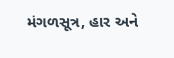મંગળસૂત્ર, હાર અને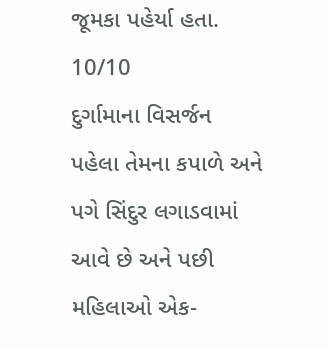જૂમકા પહેર્યા હતા.
10/10
દુર્ગામાના વિસર્જન પહેલા તેમના કપાળે અને પગે સિંદુર લગાડવામાં આવે છે અને પછી મહિલાઓ એક-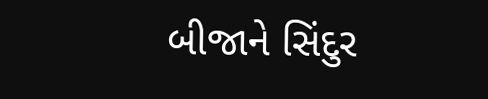બીજાને સિંદુર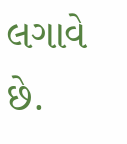લગાવે છે.